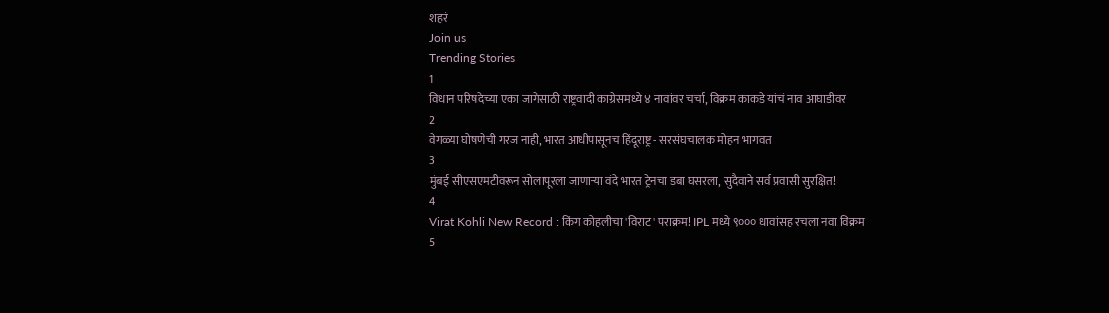शहरं
Join us
Trending Stories
1
विधान परिषदेच्या एका जागेसाठी राष्ट्रवादी काग्रेसमध्ये ४ नावांवर चर्चा, विक्रम काकडे यांचं नाव आघाडीवर
2
वेगळ्या घोषणेची गरज नाही, भारत आधीपासूनच हिंदूराष्ट्र - सरसंघचालक मोहन भागवत
3
मुंबई सीएसएमटीवरून सोलापूरला जाणाऱ्या वंदे भारत ट्रेनचा डबा घसरला, सुदैवाने सर्व प्रवासी सुरक्षित!
4
Virat Kohli New Record : किंग कोहलीचा 'विराट' पराक्रम! IPL मध्ये ९००० धावांसह रचला नवा विक्रम
5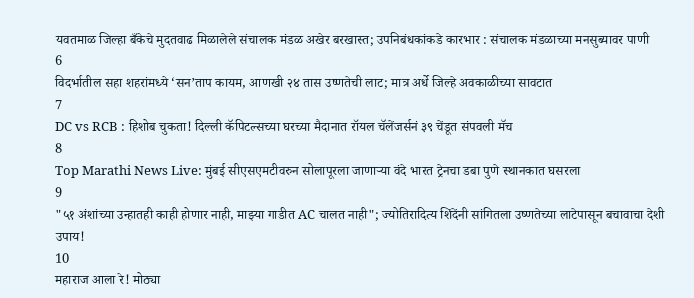यवतमाळ जिल्हा बँकेचे मुदतवाढ मिळालेले संचालक मंडळ अखेर बरखास्त; उपनिबंधकांकडे कारभार : संचालक मंडळाच्या मनसुब्यावर पाणी
6
विदर्भातील सहा शहरांमध्ये ‘सन’ताप कायम, आणखी २४ तास उष्णतेची लाट; मात्र अर्धे जिल्हे अवकाळीच्या सावटात
7
DC vs RCB : हिशोब चुकता! दिल्ली कॅपिटल्सच्या घरच्या मैदानात रॉयल चॅलेंजर्सनं ३९ चेंडूत संपवली मॅच
8
Top Marathi News Live: मुंबई सीएसएमटीवरुन सोलापूरला जाणाऱ्या वंदे भारत ट्रेनचा डबा पुणे स्थानकात घसरला
9
"५१ अंशांच्या उन्हातही काही होणार नाही, माझ्या गाडीत AC चालत नाही"; ज्योतिरादित्य शिंदेंनी सांगितला उष्णतेच्या लाटेपासून बचावाचा देशी उपाय!
10
महाराज आला रे! मोठ्या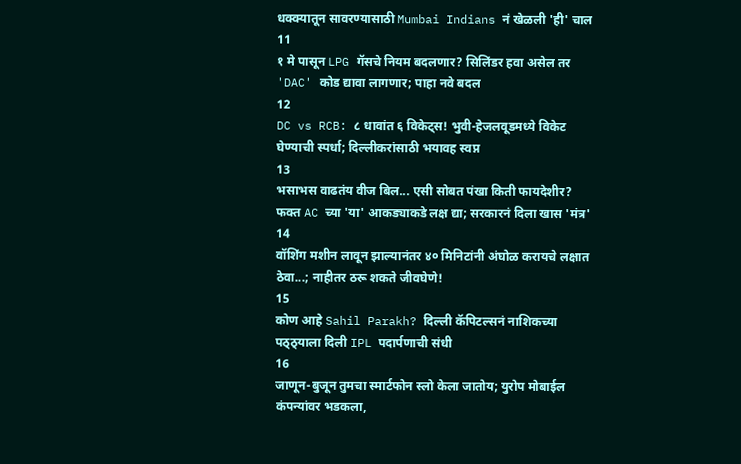धक्क्यातून सावरण्यासाठी Mumbai Indians नं खेळली 'ही' चाल
11
१ मे पासून LPG गॅसचे नियम बदलणार? सिलिंडर हवा असेल तर 'DAC' कोड द्यावा लागणार; पाहा नवे बदल
12
DC vs RCB: ८ धावांत ६ विकेट्स! भुवी-हेजलवूडमध्ये विकेट घेण्याची स्पर्धा; दिल्लीकरांसाठी भयावह स्वप्न
13
भसाभस वाढतंय वीज बिल... एसी सोबत पंखा किती फायदेशीर? फक्त AC च्या 'या' आकड्याकडे लक्ष द्या; सरकारनं दिला खास 'मंत्र'
14
वॉशिंग मशीन लावून झाल्यानंतर ४० मिनिटांनी अंघोळ करायचे लक्षात ठेवा...; नाहीतर ठरू शकते जीवघेणे!
15
कोण आहे Sahil Parakh? दिल्ली कॅपिटल्सनं नाशिकच्या पठ्ठ्याला दिली IPL पदार्पणाची संधी
16
जाणून-बुजून तुमचा स्मार्टफोन स्लो केला जातोय; युरोप मोबाईल कंपन्यांवर भडकला,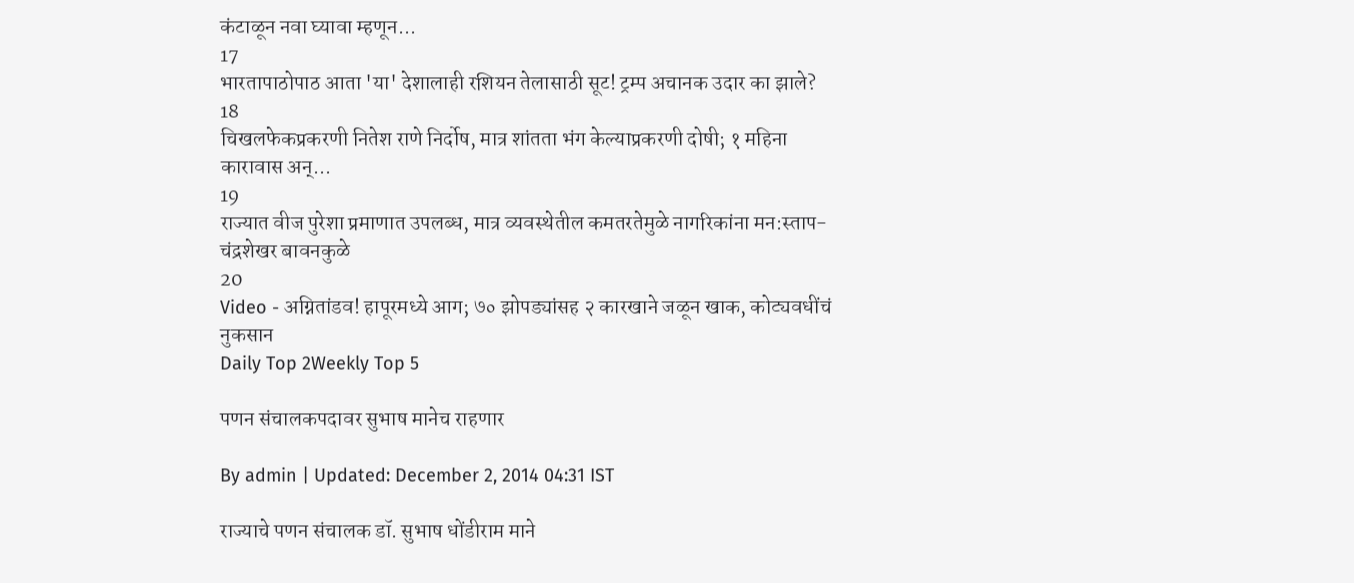कंटाळून नवा घ्यावा म्हणून...
17
भारतापाठोपाठ आता 'या' देशालाही रशियन तेलासाठी सूट! ट्रम्प अचानक उदार का झाले?
18
चिखलफेकप्रकरणी नितेश राणे निर्दोष, मात्र शांतता भंग केल्याप्रकरणी दोषी; १ महिना कारावास अन्...
19
राज्यात वीज पुरेशा प्रमाणात उपलब्ध, मात्र व्यवस्थेतील कमतरतेमुळे नागरिकांना मन:स्ताप- चंद्रशेखर बावनकुळे
20
Video - अग्नितांडव! हापूरमध्ये आग; ७० झोपड्यांसह २ कारखाने जळून खाक, कोट्यवधींचं नुकसान
Daily Top 2Weekly Top 5

पणन संचालकपदावर सुभाष मानेच राहणार

By admin | Updated: December 2, 2014 04:31 IST

राज्याचे पणन संचालक डॉ. सुभाष धोंडीराम माने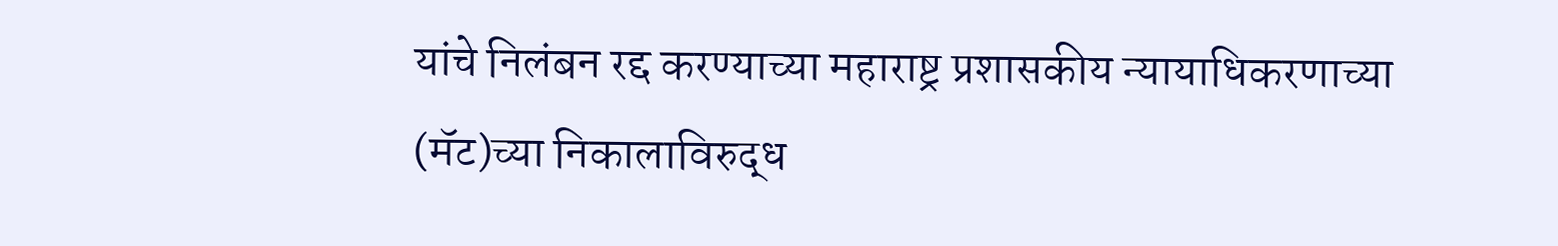यांचे निलंबन रद्द करण्याच्या महाराष्ट्र प्रशासकीय न्यायाधिकरणाच्या (मॅट)च्या निकालाविरुद्ध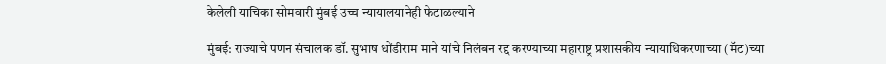केलेली याचिका सोमवारी मुंबई उच्च न्यायालयानेही फेटाळल्याने

मुंबई: राज्याचे पणन संचालक डॉ. सुभाष धोंडीराम माने यांचे निलंबन रद्द करण्याच्या महाराष्ट्र प्रशासकीय न्यायाधिकरणाच्या (मॅट)च्या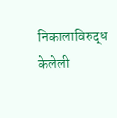निकालाविरुद्ध केलेली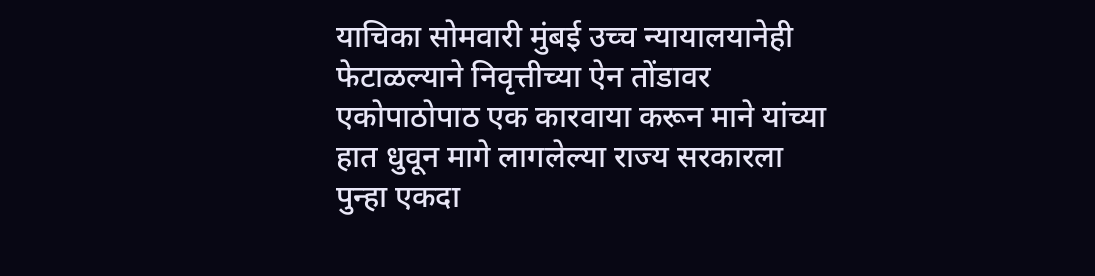याचिका सोमवारी मुंबई उच्च न्यायालयानेही फेटाळल्याने निवृत्तीच्या ऐन तोंडावर एकोपाठोपाठ एक कारवाया करून माने यांच्या हात धुवून मागे लागलेल्या राज्य सरकारला पुन्हा एकदा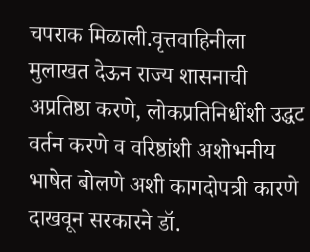चपराक मिळाली.वृत्तवाहिनीला मुलाखत देऊन राज्य शासनाची अप्रतिष्ठा करणे, लोकप्रतिनिधींशी उद्धट वर्तन करणे व वरिष्ठांशी अशोभनीय भाषेत बोलणे अशी कागदोपत्री कारणे दाखवून सरकारने डॉ.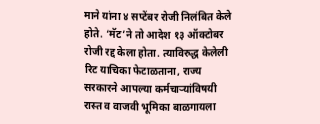माने यांना ४ सप्टेंबर रोजी निलंबित केले होते. ‘मॅट’ने तो आदेश १३ ऑक्टोबर रोजी रद्द केला होता. त्याविरुद्ध केलेली रिट याचिका फेटाळताना, राज्य सरकारने आपल्या कर्मचाऱ्यांविषयी रास्त व वाजवी भूमिका बाळगायला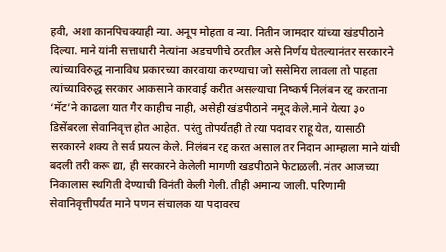हवी, अशा कानपिचक्याही न्या. अनूप मोहता व न्या. नितीन जामदार यांच्या खंडपीठाने दिल्या. माने यांनी सत्ताधारी नेत्यांना अडचणीचे ठरतील असे निर्णय घेतल्यानंतर सरकारने त्यांच्याविरुद्ध नानाविध प्रकारच्या कारवाया करण्याचा जो ससेमिरा लावला तो पाहता त्यांच्याविरुद्ध सरकार आकसाने कारवाई करीत असल्याचा निष्कर्ष निलंबन रद्द करताना ‘मॅट’ने काढला यात गैर काहीच नाही, असेही खंडपीठाने नमूद केले.माने येत्या ३० डिसेंबरला सेवानिवृत्त होत आहेत. परंतु तोपर्यंतही ते त्या पदावर राहू येत, यासाठी सरकारने शक्य ते सर्व प्रयत्न केले. निलंबन रद्द करत असाल तर निदान आम्हाला माने यांची बदली तरी करू द्या, ही सरकारने केलेली मागणी खडपीठाने फेटाळली. नंतर आजच्या निकालास स्थगिती देण्याची विनंती केली गेली. तीही अमान्य जाली. परिणामी सेवानिवृत्तीपर्यंत माने पणन संचालक या पदावरच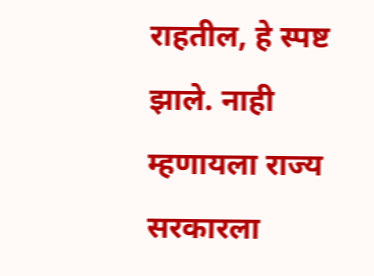राहतील, हे स्पष्ट झाले. नाही म्हणायला राज्य सरकारला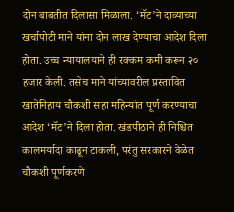दोन बाबतीत दिलासा मिळाला. ‘मॅट’ने दाव्याच्या खर्चापोटी माने यांना दोन लाख देण्याचा आदेश दिला होता. उच्च न्यायालयाने ही रक्कम कमी करून २० हजार केली. तसेच माने यांच्यावरील प्रस्तावित खातेनिहाय चौकशी सहा महिन्यांत पूर्ण करण्याचा आदेश ‘मॅट’ने दिला होता. खंडपीठाने ही निश्चित कालमर्यादा काढून टाकली, परंतु सरकारने वेळेत चौकशी पूर्णकरणे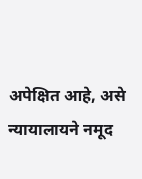अपेक्षित आहे, असे न्यायालायने नमूद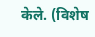केले. (विशेष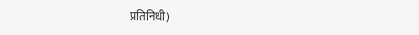प्रतिनिधी)